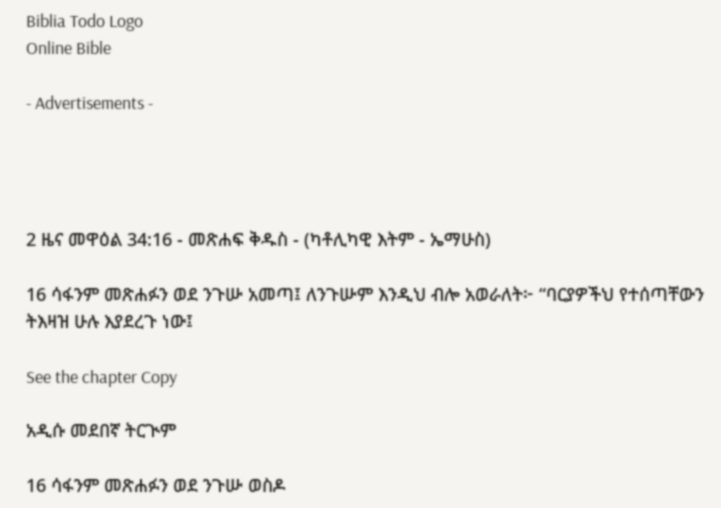Biblia Todo Logo
Online Bible

- Advertisements -




2 ዜና መዋዕል 34:16 - መጽሐፍ ቅዱስ - (ካቶሊካዊ እትም - ኤማሁስ)

16 ሳፋንም መጽሐፉን ወደ ንጉሡ አመጣ፤ ለንጉሡም እንዲህ ብሎ አወራለት፦ “ባርያዎችህ የተሰጣቸውን ትእዛዝ ሁሉ እያደረጉ ነው፤

See the chapter Copy

አዲሱ መደበኛ ትርጒም

16 ሳፋንም መጽሐፉን ወደ ንጉሡ ወስዶ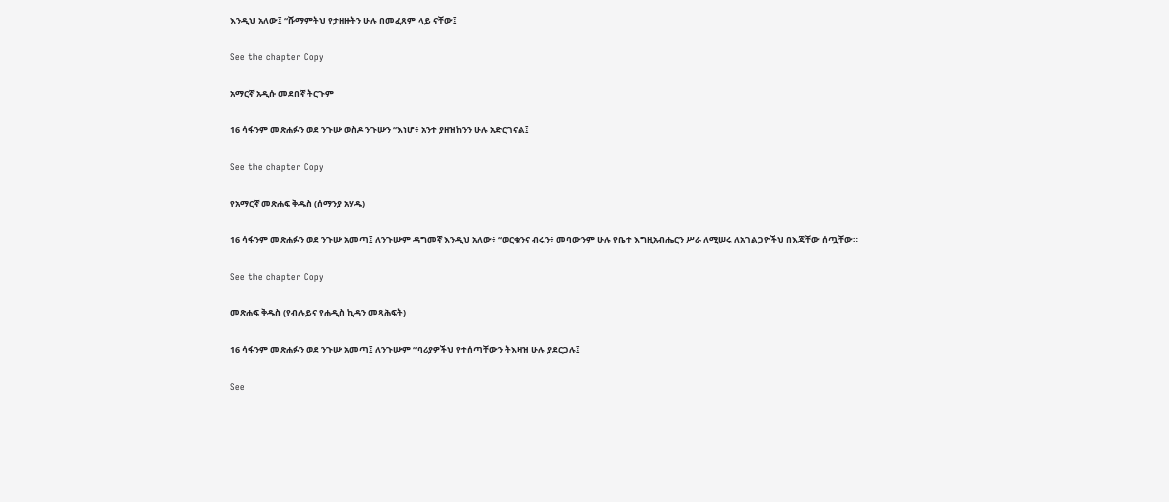እንዲህ አለው፤ “ሹማምትህ የታዘዙትን ሁሉ በመፈጸም ላይ ናቸው፤

See the chapter Copy

አማርኛ አዲሱ መደበኛ ትርጉም

16 ሳፋንም መጽሐፉን ወደ ንጉሡ ወስዶ ንጉሡን “እነሆ፥ አንተ ያዘዝከንን ሁሉ አድርገናል፤

See the chapter Copy

የአማርኛ መጽሐፍ ቅዱስ (ሰማንያ አሃዱ)

16 ሳፋንም መጽሐፉን ወደ ንጉሡ አመጣ፤ ለንጉሡም ዳግመኛ እንዲህ አለው፥ “ወርቁንና ብሩን፥ መባውንም ሁሉ የቤተ እግዚአብሔርን ሥራ ለሚሠሩ ለአገልጋዮችህ በእጃቸው ሰጧቸው።

See the chapter Copy

መጽሐፍ ቅዱስ (የብሉይና የሐዲስ ኪዳን መጻሕፍት)

16 ሳፋንም መጽሐፉን ወደ ንጉሡ አመጣ፤ ለንጉሡም “ባሪያዎችህ የተሰጣቸውን ትእዛዝ ሁሉ ያደርጋሉ፤

See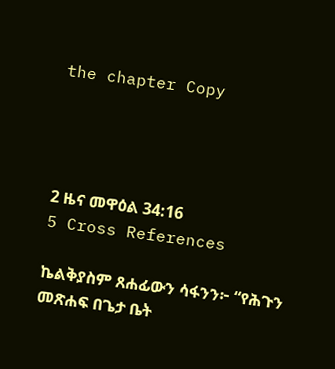the chapter Copy




2 ዜና መዋዕል 34:16
5 Cross References

ኬልቅያስም ጸሐፊውን ሳፋንን፦ “የሕጉን መጽሐፍ በጌታ ቤት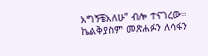አግኝቼአለሁ” ብሎ ተናገረው። ኬልቅያስም መጽሐፉን ለሳፋን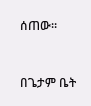ሰጠው።


በጌታም ቤት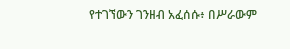የተገኘውን ገንዘብ አፈሰሱ፥ በሥራውም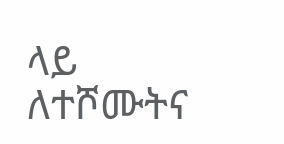ላይ ለተሾሙትና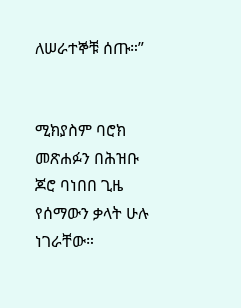ለሠራተኞቹ ሰጡ።”


ሚክያስም ባሮክ መጽሐፉን በሕዝቡ ጆሮ ባነበበ ጊዜ የሰማውን ቃላት ሁሉ ነገራቸው።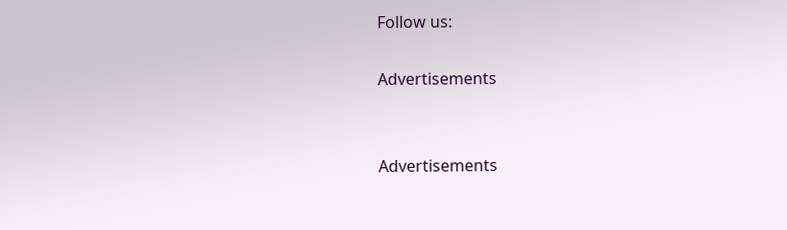Follow us:

Advertisements


Advertisements